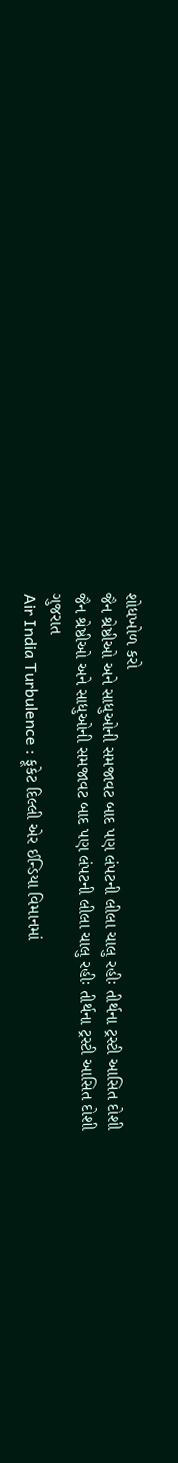શોધખોળ કરો
જૈન શ્રેષ્ઠીઓ અને સાધુઓની સમજાવટ બાદ પણ લંપટની લીલા ચાલુ રહીઃ તીર્થના ટ્રસ્ટી આસિત દોશી
જૈન શ્રેષ્ઠીઓ અને સાધુઓની સમજાવટ બાદ પણ લંપટની લીલા ચાલુ રહીઃ તીર્થના ટ્રસ્ટી આસિત દોશી
ગુજરાત
Air India Turbulence : ફૂકેટ દિલ્લી એર ઈન્ડિયા વિમાનમાં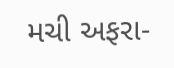મચી અફરા-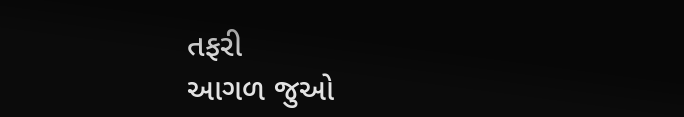તફરી
આગળ જુઓ